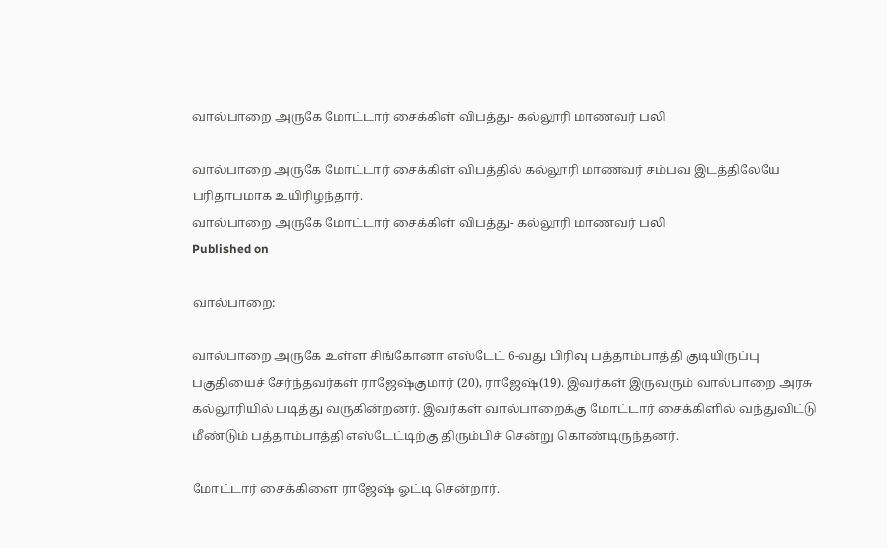வால்பாறை அருகே மோட்டார் சைக்கிள் விபத்து- கல்லூரி மாணவர் பலி

வால்பாறை அருகே மோட்டார் சைக்கிள் விபத்தில் கல்லூரி மாணவர் சம்பவ இடத்திலேயே பரிதாபமாக உயிரிழந்தார்.
வால்பாறை அருகே மோட்டார் சைக்கிள் விபத்து- கல்லூரி மாணவர் பலி
Published on

வால்பாறை:

வால்பாறை அருகே உள்ள சிங்கோனா எஸ்டேட் 6-வது பிரிவு பத்தாம்பாத்தி குடியிருப்பு பகுதியைச் சேர்ந்தவர்கள் ராஜேஷ்குமார் (20), ராஜேஷ்(19). இவர்கள் இருவரும் வால்பாறை அரசு கல்லூரியில் படித்து வருகின்றனர். இவர்கள் வால்பாறைக்கு மோட்டார் சைக்கிளில் வந்துவிட்டு மீண்டும் பத்தாம்பாத்தி எஸ்டேட்டிற்கு திரும்பிச் சென்று கொண்டிருந்தனர்.

மோட்டார் சைக்கிளை ராஜேஷ் ஓட்டி சென்றார்.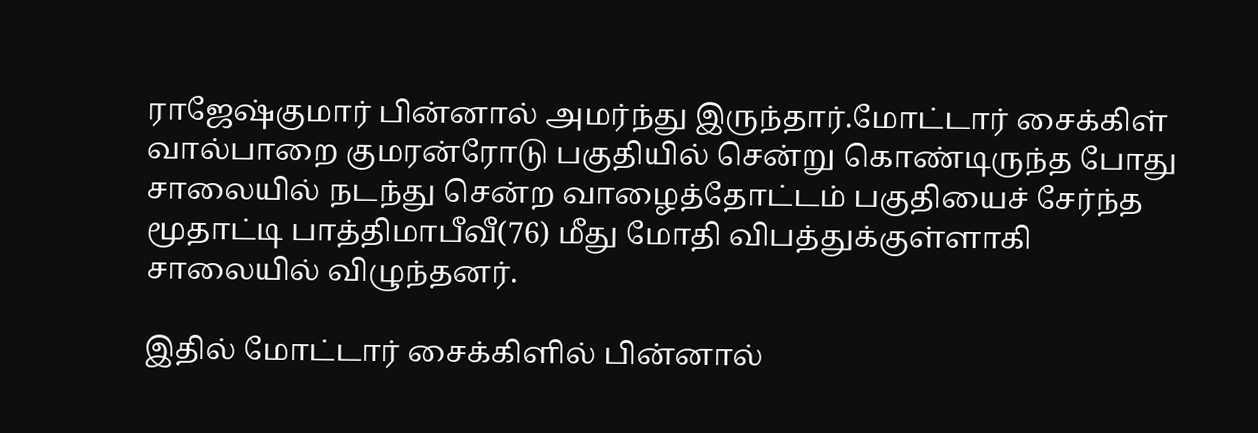ராஜேஷ்குமார் பின்னால் அமர்ந்து இருந்தார்.மோட்டார் சைக்கிள் வால்பாறை குமரன்ரோடு பகுதியில் சென்று கொண்டிருந்த போது சாலையில் நடந்து சென்ற வாழைத்தோட்டம் பகுதியைச் சேர்ந்த மூதாட்டி பாத்திமாபீவீ(76) மீது மோதி விபத்துக்குள்ளாகி சாலையில் விழுந்தனர்.

இதில் மோட்டார் சைக்கிளில் பின்னால்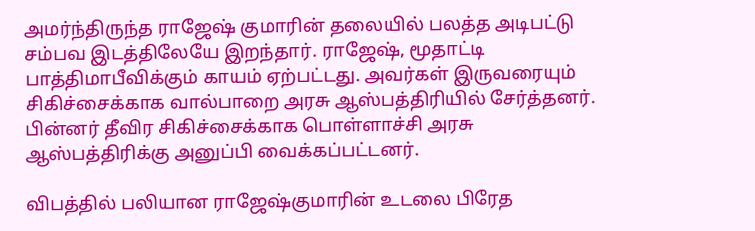அமர்ந்திருந்த ராஜேஷ் குமாரின் தலையில் பலத்த அடிபட்டு சம்பவ இடத்திலேயே இறந்தார். ராஜேஷ், மூதாட்டி பாத்திமாபீவிக்கும் காயம் ஏற்பட்டது. அவர்கள் இருவரையும் சிகிச்சைக்காக வால்பாறை அரசு ஆஸ்பத்திரியில் சேர்த்தனர். பின்னர் தீவிர சிகிச்சைக்காக பொள்ளாச்சி அரசு ஆஸ்பத்திரிக்கு அனுப்பி வைக்கப்பட்டனர்.

விபத்தில் பலியான ராஜேஷ்குமாரின் உடலை பிரேத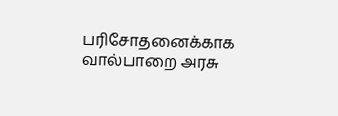பரிசோதனைக்காக வால்பாறை அரசு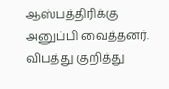ஆஸ்பத்திரிக்கு அனுப்பி வைத்தனர். விபத்து குறித்து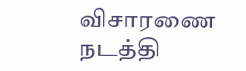விசாரணை நடத்தி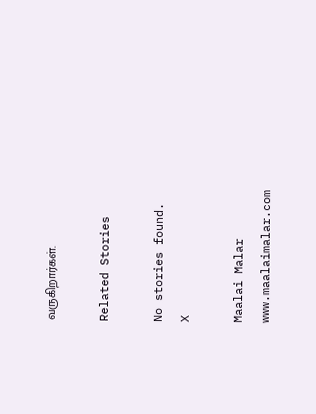வருகிறார்கள்.

Related Stories

No stories found.
X

Maalai Malar
www.maalaimalar.com